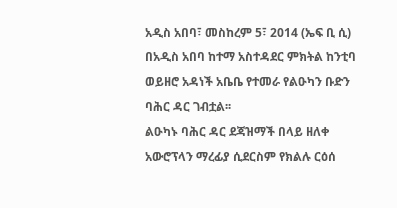አዲስ አበባ፣ መስከረም 5፣ 2014 (ኤፍ ቢ ሲ) በአዲስ አበባ ከተማ አስተዳደር ምክትል ከንቲባ ወይዘሮ አዳነች አቤቤ የተመራ የልዑካን ቡድን ባሕር ዳር ገብቷል፡፡
ልዑካኑ ባሕር ዳር ደጃዝማች በላይ ዘለቀ አውሮፕላን ማረፊያ ሲደርስም የክልሉ ርዕሰ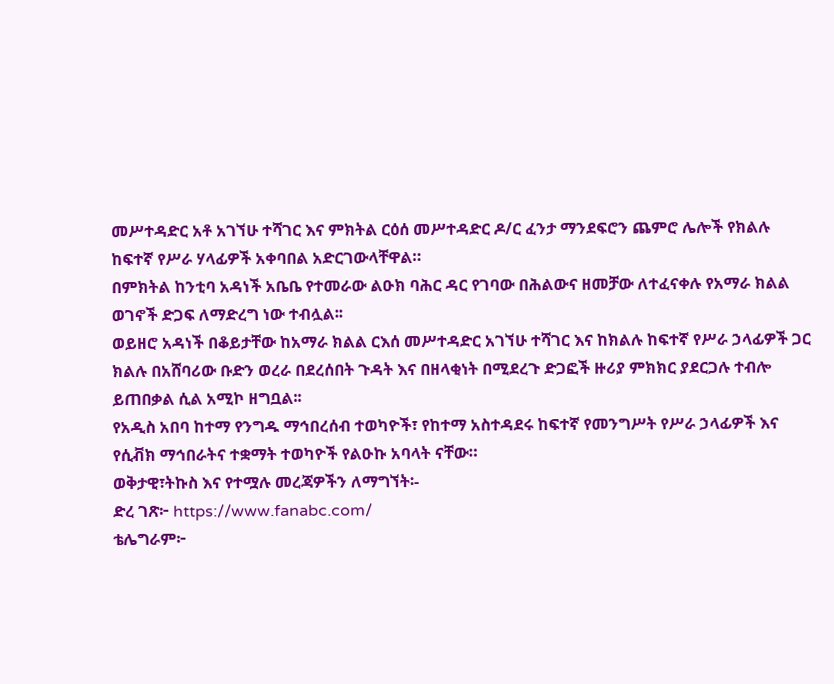መሥተዳድር አቶ አገኘሁ ተሻገር እና ምክትል ርዕሰ መሥተዳድር ዶ/ር ፈንታ ማንደፍሮን ጨምሮ ሌሎች የክልሉ ከፍተኛ የሥራ ሃላፊዎች አቀባበል አድርገውላቸዋል።
በምክትል ከንቲባ አዳነች አቤቤ የተመራው ልዑክ ባሕር ዳር የገባው በሕልውና ዘመቻው ለተፈናቀሉ የአማራ ክልል ወገኖች ድጋፍ ለማድረግ ነው ተብሏል፡፡
ወይዘሮ አዳነች በቆይታቸው ከአማራ ክልል ርእሰ መሥተዳድር አገኘሁ ተሻገር እና ከክልሉ ከፍተኛ የሥራ ኃላፊዎች ጋር ክልሉ በአሸባሪው ቡድን ወረራ በደረሰበት ጉዳት እና በዘላቂነት በሚደረጉ ድጋፎች ዙሪያ ምክክር ያደርጋሉ ተብሎ ይጠበቃል ሲል አሚኮ ዘግቧል፡፡
የአዲስ አበባ ከተማ የንግዱ ማኅበረሰብ ተወካዮች፣ የከተማ አስተዳደሩ ከፍተኛ የመንግሥት የሥራ ኃላፊዎች እና የሲቭክ ማኅበራትና ተቋማት ተወካዮች የልዑኩ አባላት ናቸው።
ወቅታዊ፣ትኩስ እና የተሟሉ መረጃዎችን ለማግኘት፡-
ድረ ገጽ፦ https://www.fanabc.com/
ቴሌግራም፦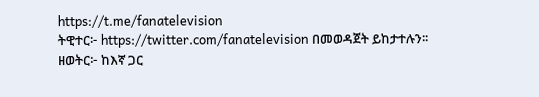https://t.me/fanatelevision
ትዊተር፦ https://twitter.com/fanatelevision በመወዳጀት ይከታተሉን፡፡
ዘወትር፦ ከእኛ ጋር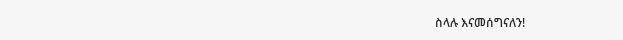ስላሉ እናመሰግናለን!